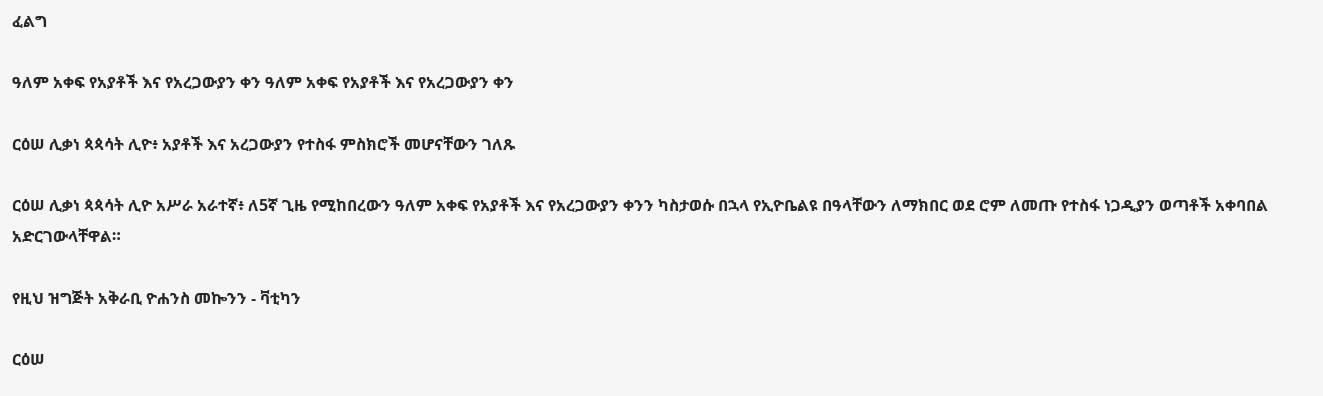ፈልግ

ዓለም አቀፍ የአያቶች እና የአረጋውያን ቀን ዓለም አቀፍ የአያቶች እና የአረጋውያን ቀን

ርዕሠ ሊቃነ ጳጳሳት ሊዮ፥ አያቶች እና አረጋውያን የተስፋ ምስክሮች መሆናቸውን ገለጹ

ርዕሠ ሊቃነ ጳጳሳት ሊዮ አሥራ አራተኛ፥ ለ5ኛ ጊዜ የሚከበረውን ዓለም አቀፍ የአያቶች እና የአረጋውያን ቀንን ካስታወሱ በኋላ የኢዮቤልዩ በዓላቸውን ለማክበር ወደ ሮም ለመጡ የተስፋ ነጋዲያን ወጣቶች አቀባበል አድርገውላቸዋል።

የዚህ ዝግጅት አቅራቢ ዮሐንስ መኰንን - ቫቲካን

ርዕሠ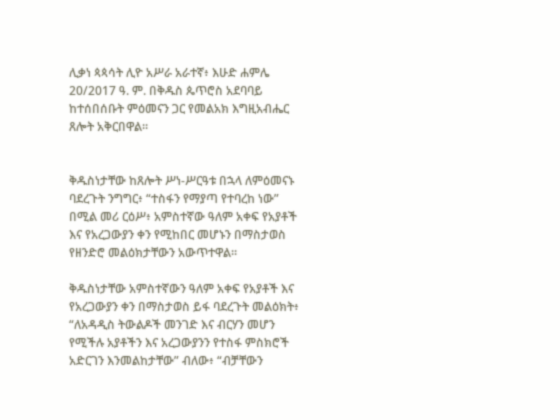ሊቃነ ጳጳሳት ሊዮ አሥራ አራተኛ፥ እሁድ ሐምሌ 20/2017 ዓ. ም. በቅዱስ ጴጥሮስ አደባባይ ከተሰበሰቡት ምዕመናን ጋር የመልአክ እግዚአብሔር ጸሎት አቅርበዋል።


ቅዱስነታቸው ከጸሎት ሥነ-ሥርዓቱ በኋላ ለምዕመናኑ ባደረጉት ንግግር፥ “ተስፋን የማያጣ የተባረከ ነው” በሚል መሪ ርዕሥ፥ አምስተኛው ዓለም አቀፍ የአያቶች እና የአረጋውያን ቀን የሚከበር መሆኑን በማስታወስ የዘንድሮ መልዕክታቸውን አውጥተዋል።

ቅዱስነታቸው አምስተኛውን ዓለም አቀፍ የአያቶች እና የአረጋውያን ቀን በማስታወስ ይፋ ባደረጉት መልዕክት፥ “ለአዳዲስ ትውልዶች መንገድ እና ብርሃን መሆን የሚችሉ አያቶችን እና አረጋውያንን የተስፋ ምስክሮች አድርገን እንመልከታቸው” ብለው፥ “ብቻቸውን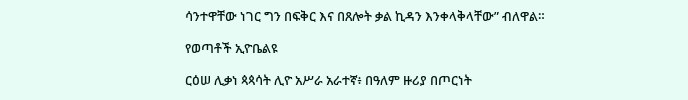ሳንተዋቸው ነገር ግን በፍቅር እና በጸሎት ቃል ኪዳን እንቀላቅላቸው” ብለዋል።

የወጣቶች ኢዮቤልዩ

ርዕሠ ሊቃነ ጳጳሳት ሊዮ አሥራ አራተኛ፥ በዓለም ዙሪያ በጦርነት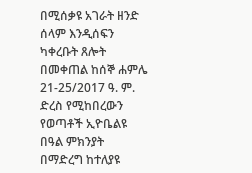በሚሰቃዩ አገራት ዘንድ ሰላም እንዲሰፍን ካቀረቡት ጸሎት በመቀጠል ከሰኞ ሐምሌ 21-25/2017 ዓ. ም. ድረስ የሚከበረውን የወጣቶች ኢዮቤልዩ በዓል ምክንያት በማድረግ ከተለያዩ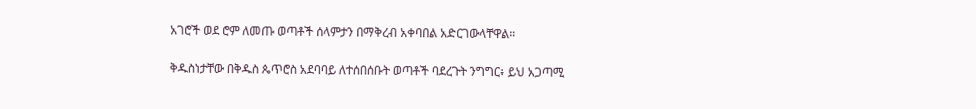አገሮች ወደ ሮም ለመጡ ወጣቶች ሰላምታን በማቅረብ አቀባበል አድርገውላቸዋል።

ቅዱስነታቸው በቅዱስ ጴጥሮስ አደባባይ ለተሰበሰቡት ወጣቶች ባደረጉት ንግግር፥ ይህ አጋጣሚ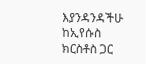እያንዳንዳችሁ ከኢየሱስ ክርስቶስ ጋር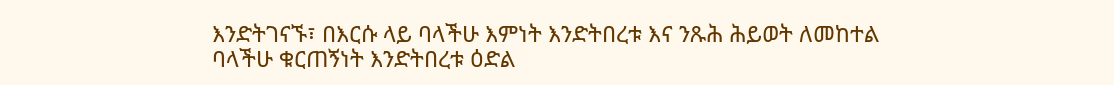እንድትገናኙ፣ በእርሱ ላይ ባላችሁ እምነት እንድትበረቱ እና ንጹሕ ሕይወት ለመከተል ባላችሁ ቁርጠኝነት እንድትበረቱ ዕድል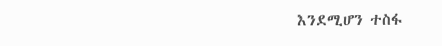እንደሚሆን ተስፋ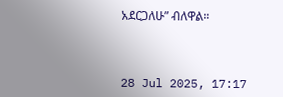አደርጋለሁ” ብለዋል።



28 Jul 2025, 17:17